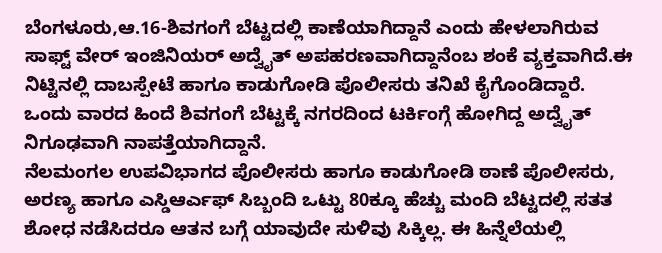ಬೆಂಗಳೂರು,ಆ.16-ಶಿವಗಂಗೆ ಬೆಟ್ಟದಲ್ಲಿ ಕಾಣೆಯಾಗಿದ್ದಾನೆ ಎಂದು ಹೇಳಲಾಗಿರುವ ಸಾಫ್ಟ್ ವೇರ್ ಇಂಜಿನಿಯರ್ ಅದ್ವೈತ್ ಅಪಹರಣವಾಗಿದ್ದಾನೆಂಬ ಶಂಕೆ ವ್ಯಕ್ತವಾಗಿದೆ.ಈ ನಿಟ್ಟಿನಲ್ಲಿ ದಾಬಸ್ಪೇಟೆ ಹಾಗೂ ಕಾಡುಗೋಡಿ ಪೊಲೀಸರು ತನಿಖೆ ಕೈಗೊಂಡಿದ್ದಾರೆ. ಒಂದು ವಾರದ ಹಿಂದೆ ಶಿವಗಂಗೆ ಬೆಟ್ಟಕ್ಕೆ ನಗರದಿಂದ ಟರ್ಕಿಂಗ್ಗೆ ಹೋಗಿದ್ದ ಅದ್ವೈತ್ ನಿಗೂಢವಾಗಿ ನಾಪತ್ತೆಯಾಗಿದ್ದಾನೆ.
ನೆಲಮಂಗಲ ಉಪವಿಭಾಗದ ಪೊಲೀಸರು ಹಾಗೂ ಕಾಡುಗೋಡಿ ಠಾಣೆ ಪೊಲೀಸರು, ಅರಣ್ಯ ಹಾಗೂ ಎಸ್ಡಿಆರ್ಎಫ್ ಸಿಬ್ಬಂದಿ ಒಟ್ಟು 80ಕ್ಕೂ ಹೆಚ್ಚು ಮಂದಿ ಬೆಟ್ಟದಲ್ಲಿ ಸತತ ಶೋಧ ನಡೆಸಿದರೂ ಆತನ ಬಗ್ಗೆ ಯಾವುದೇ ಸುಳಿವು ಸಿಕ್ಕಿಲ್ಲ. ಈ ಹಿನ್ನೆಲೆಯಲ್ಲಿ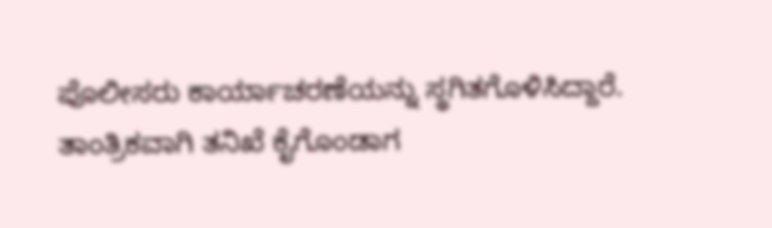ಪೊಲೀಸರು ಕಾರ್ಯಾಚರಣೆಯನ್ನು ಸ್ಥಗಿತಗೊಳಿಸಿದ್ದಾರೆ.
ತಾಂತ್ರಿಕವಾಗಿ ತನಿಖೆ ಕೈಗೊಂಡಾಗ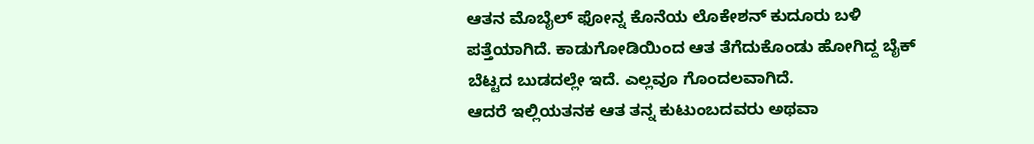ಆತನ ಮೊಬೈಲ್ ಫೋನ್ನ ಕೊನೆಯ ಲೊಕೇಶನ್ ಕುದೂರು ಬಳಿ ಪತ್ತೆಯಾಗಿದೆ. ಕಾಡುಗೋಡಿಯಿಂದ ಆತ ತೆಗೆದುಕೊಂಡು ಹೋಗಿದ್ದ ಬೈಕ್ ಬೆಟ್ಟದ ಬುಡದಲ್ಲೇ ಇದೆ. ಎಲ್ಲವೂ ಗೊಂದಲವಾಗಿದೆ.
ಆದರೆ ಇಲ್ಲಿಯತನಕ ಆತ ತನ್ನ ಕುಟುಂಬದವರು ಅಥವಾ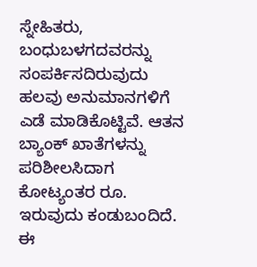ಸ್ನೇಹಿತರು, ಬಂಧುಬಳಗದವರನ್ನು ಸಂಪರ್ಕಿಸದಿರುವುದು ಹಲವು ಅನುಮಾನಗಳಿಗೆ ಎಡೆ ಮಾಡಿಕೊಟ್ಟಿವೆ. ಆತನ ಬ್ಯಾಂಕ್ ಖಾತೆಗಳನ್ನು ಪರಿಶೀಲಸಿದಾಗ ಕೋಟ್ಯಂತರ ರೂ. ಇರುವುದು ಕಂಡುಬಂದಿದೆ. ಈ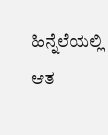ಹಿನ್ನೆಲೆಯಲ್ಲಿ ಆತ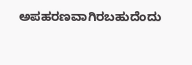ಅಪಹರಣವಾಗಿರಬಹುದೆಂದು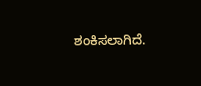ಶಂಕಿಸಲಾಗಿದೆ.